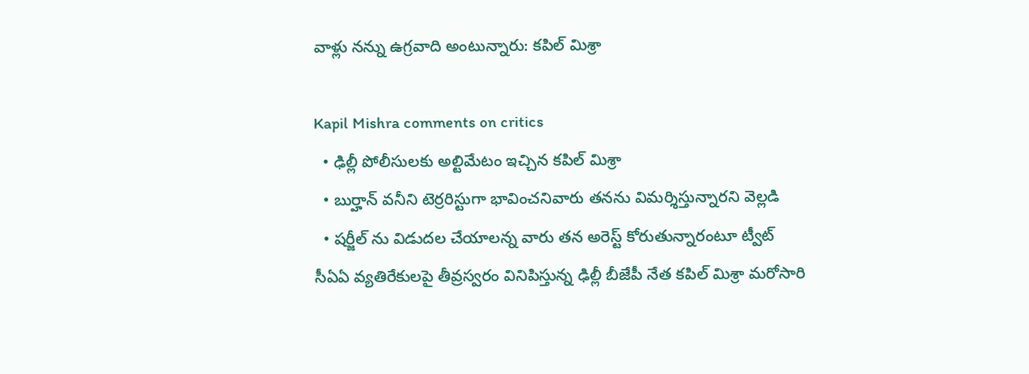వాళ్లు నన్ను ఉగ్రవాది అంటున్నారు: కపిల్ మిశ్రా

Kapil Mishra comments on critics
  • ఢిల్లీ పోలీసులకు అల్టిమేటం ఇచ్చిన కపిల్ మిశ్రా
  • బుర్హాన్ వనీని టెర్రరిస్టుగా భావించనివారు తనను విమర్శిస్తున్నారని వెల్లడి
  • షర్జీల్ ను విడుదల చేయాలన్న వారు తన అరెస్ట్ కోరుతున్నారంటూ ట్వీట్
సీఏఏ వ్యతిరేకులపై తీవ్రస్వరం వినిపిస్తున్న ఢిల్లీ బీజేపీ నేత కపిల్ మిశ్రా మరోసారి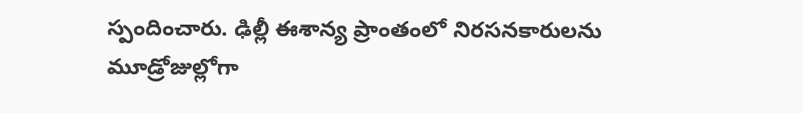స్పందించారు. ఢిల్లీ ఈశాన్య ప్రాంతంలో నిరసనకారులను మూడ్రోజుల్లోగా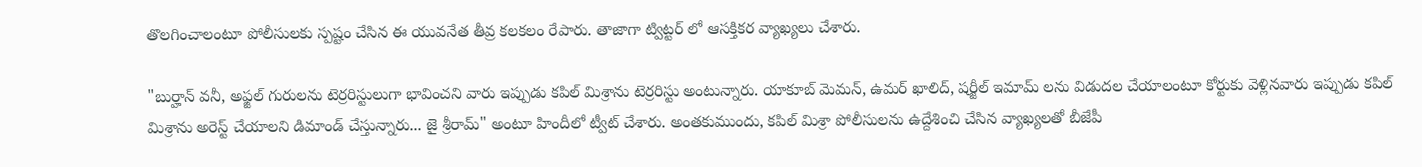తొలగించాలంటూ పోలీసులకు స్పష్టం చేసిన ఈ యువనేత తీవ్ర కలకలం రేపారు. తాజాగా ట్విట్టర్ లో ఆసక్తికర వ్యాఖ్యలు చేశారు.

"బుర్హాన్ వనీ, అఫ్జల్ గురులను టెర్రరిస్టులుగా భావించని వారు ఇప్పుడు కపిల్ మిశ్రాను టెర్రరిస్టు అంటున్నారు. యాకూబ్ మెమన్, ఉమర్ ఖాలిద్, షర్జీల్ ఇమామ్ లను విడుదల చేయాలంటూ కోర్టుకు వెళ్లినవారు ఇప్పుడు కపిల్ మిశ్రాను అరెస్ట్ చేయాలని డిమాండ్ చేస్తున్నారు... జై శ్రీరామ్" అంటూ హిందీలో ట్వీట్ చేశారు. అంతకుముందు, కపిల్ మిశ్రా పోలీసులను ఉద్దేశించి చేసిన వ్యాఖ్యలతో బీజేపీ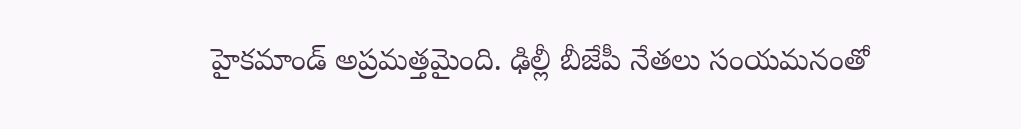హైకమాండ్ అప్రమత్తమైంది. ఢిల్లీ బీజేపీ నేతలు సంయమనంతో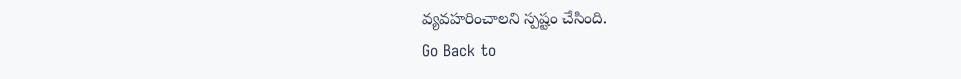వ్యవహరించాలని స్పష్టం చేసింది.
Go Back to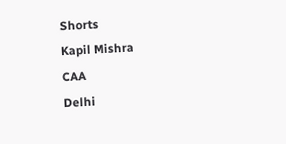Shorts
Kapil Mishra
CAA
Delhi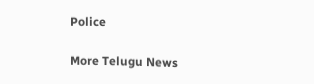Police

More Telugu News